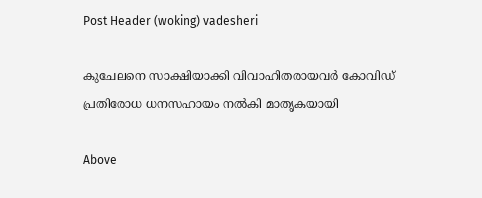Post Header (woking) vadesheri

കുചേലനെ സാക്ഷിയാക്കി വിവാഹിതരായവർ കോവിഡ് പ്രതിരോധ ധനസഹായം നൽകി മാതൃകയായി

Above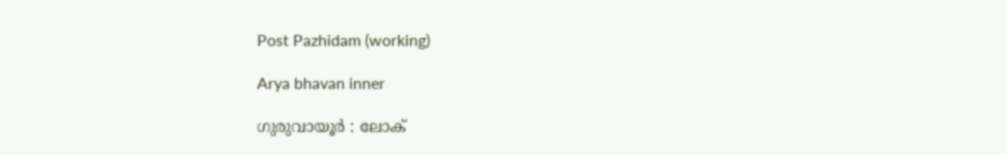Post Pazhidam (working)

Arya bhavan inner

ഗുരുവായൂർ : ലോക്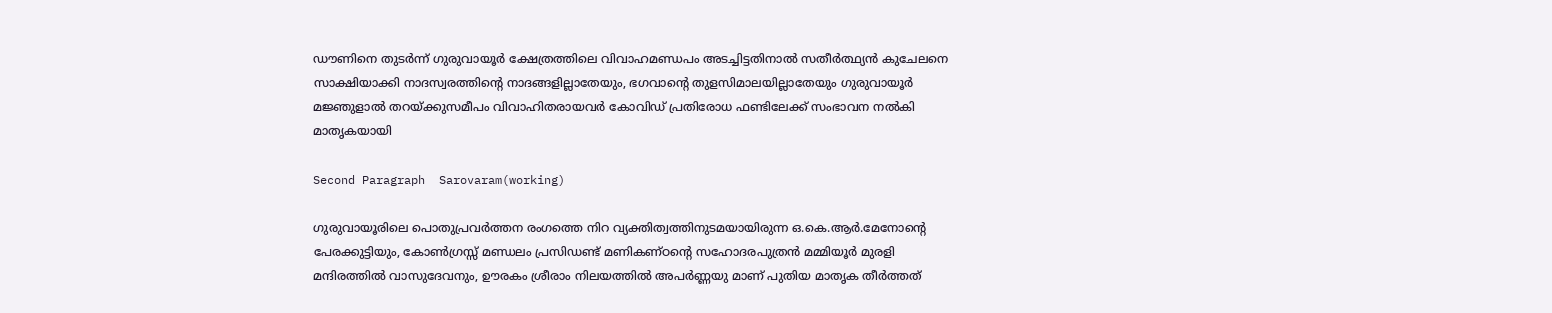ഡൗണിനെ തുടർന്ന് ഗുരുവായൂർ ക്ഷേത്രത്തിലെ വിവാഹമണ്ഡപം അടച്ചിട്ടതിനാൽ സതീര്‍ത്ഥ്യന്‍ കുചേലനെ സാക്ഷിയാക്കി നാദസ്വരത്തിന്റെ നാദങ്ങളില്ലാതേയും, ഭഗവാന്റെ തുളസിമാലയില്ലാതേയും ഗുരുവായൂര്‍ മജ്ഞുളാല്‍ തറയ്ക്കുസമീപം വിവാഹിതരായവർ കോവിഡ് പ്രതിരോധ ഫണ്ടിലേക്ക് സംഭാവന നൽകി മാതൃകയായി

Second Paragraph  Sarovaram(working)

ഗുരുവായൂരിലെ പൊതുപ്രവർത്തന രംഗത്തെ നിറ വ്യക്തിത്വത്തിനുടമയായിരുന്ന ഒ.കെ.ആർ.മേനോൻ്റെ പേരക്കുട്ടിയും, കോൺഗ്രസ്സ് മണ്ഡലം പ്രസിഡണ്ട് മണികണ്ഠൻ്റെ സഹോദരപുത്രൻ മമ്മിയൂർ മുരളി മന്ദിരത്തിൽ വാസുദേവനും, ഊരകം ശ്രീരാം നിലയത്തിൽ അപർണ്ണയു മാണ് പുതിയ മാതൃക തീർത്തത്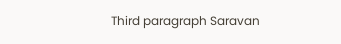Third paragraph Saravan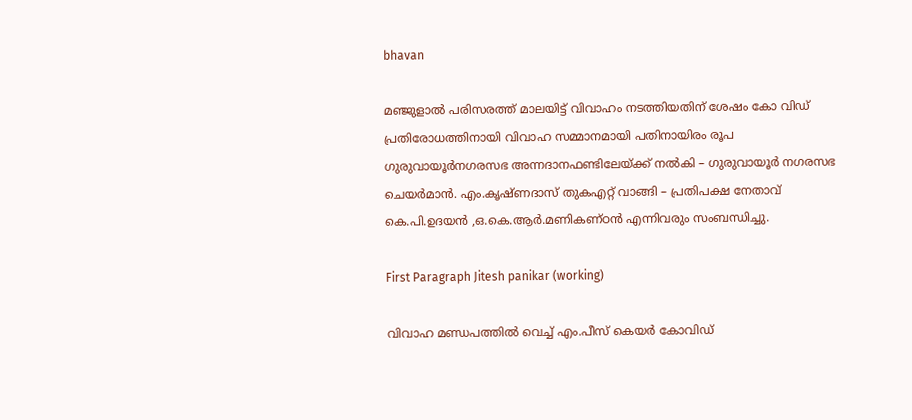bhavan

മഞ്ജുളാൽ പരിസരത്ത് മാലയിട്ട് വിവാഹം നടത്തിയതിന് ശേഷം കോ വിഡ് പ്രതിരോധത്തിനായി വിവാഹ സമ്മാനമായി പതിനായിരം രൂപ ഗുരുവായൂർനഗരസഭ അന്നദാനഫണ്ടിലേയ്ക്ക് നൽകി – ഗുരുവായൂർ നഗരസഭ ചെയർമാൻ. എം.കൃഷ്ണദാസ് തുകഎറ്റ് വാങ്ങി – പ്രതിപക്ഷ നേതാവ് കെ.പി.ഉദയൻ ,ഒ.കെ.ആർ.മണികണ്ഠൻ എന്നിവരും സംബന്ധിച്ചു.

First Paragraph Jitesh panikar (working)

വിവാഹ മണ്ഡപത്തിൽ വെച്ച് എം.പീസ് കെയർ കോവിഡ്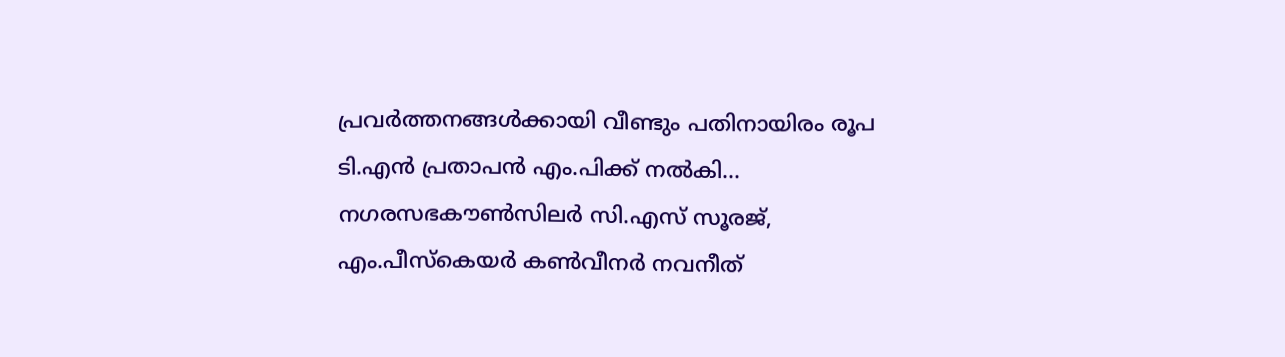പ്രവർത്തനങ്ങൾക്കായി വീണ്ടും പതിനായിരം രൂപ ടി.എൻ പ്രതാപൻ എം.പിക്ക് നൽകി… നഗരസഭകൗൺസിലർ സി.എസ് സൂരജ്, എം.പീസ്കെയർ കൺവീനർ നവനീത്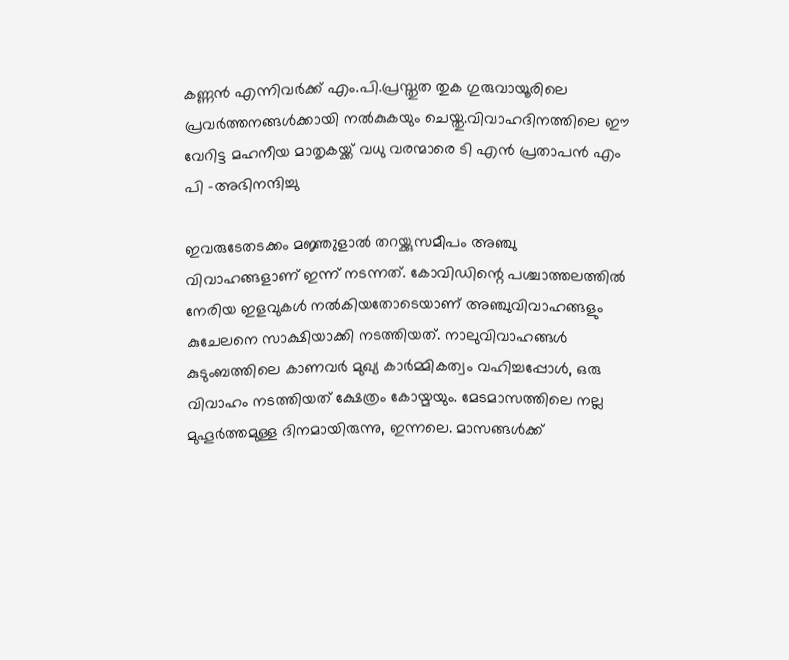കണ്ണൻ എന്നിവർക്ക് എം.പി.പ്രസ്തുത തുക ഗുരുവായൂരിലെ പ്രവർത്തനങ്ങൾക്കായി നൽകുകയും ചെയ്തു.വിവാഹദിനത്തിലെ ഈ വേറിട്ട മഹനീയ മാതൃകയ്ക്ക് വധു വരന്മാരെ ടി എൻ പ്രതാപൻ എം പി -അഭിനന്ദിച്ചു

ഇവരുടേതടക്കം മജ്ഞുളാല്‍ തറയ്ക്കുസമീപം അഞ്ചു വിവാഹങ്ങളാണ് ഇന്ന് നടന്നത്. കോവിഡിന്റെ പശ്ചാത്തലത്തില്‍ നേരിയ ഇളവുകള്‍ നല്‍കിയതോടെയാണ് അഞ്ചുവിവാഹങ്ങളും കുചേലനെ സാക്ഷിയാക്കി നടത്തിയത്. നാലുവിവാഹങ്ങള്‍ കുടുംബത്തിലെ കാണവര്‍ മുഖ്യ കാര്‍മ്മികത്വം വഹിച്ചപ്പോള്‍, ഒരു വിവാഹം നടത്തിയത് ക്ഷേത്രം കോയ്മയും. മേടമാസത്തിലെ നല്ല മുഹൂര്‍ത്തമുള്ള ദിനമായിരുന്നു, ഇന്നലെ. മാസങ്ങള്‍ക്ക്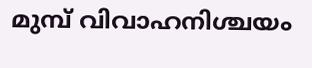മുമ്പ് വിവാഹനിശ്ചയം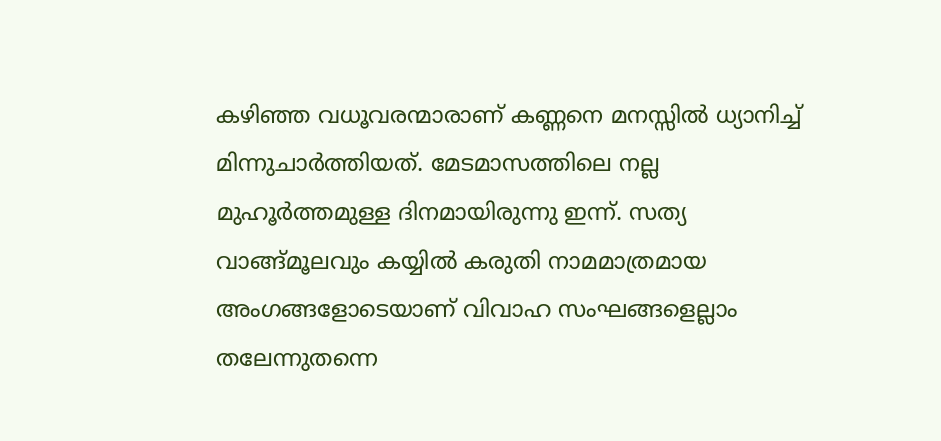കഴിഞ്ഞ വധൂവരന്മാരാണ് കണ്ണനെ മനസ്സില്‍ ധ്യാനിച്ച് മിന്നുചാര്‍ത്തിയത്. മേടമാസത്തിലെ നല്ല മുഹൂര്‍ത്തമുള്ള ദിനമായിരുന്നു ഇന്ന്. സത്യ വാങ്ങ്മൂലവും കയ്യില്‍ കരുതി നാമമാത്രമായ അംഗങ്ങളോടെയാണ് വിവാഹ സംഘങ്ങളെല്ലാം തലേന്നുതന്നെ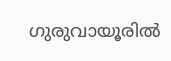ഗുരുവായൂരില്‍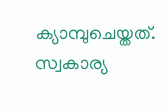ക്യാമ്പുചെയ്തത്. സ്വകാര്യ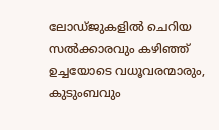ലോഡ്ജുകളില്‍ ചെറിയ സല്‍ക്കാരവും കഴിഞ്ഞ് ഉച്ചയോടെ വധൂവരന്മാരും, കുടുംബവും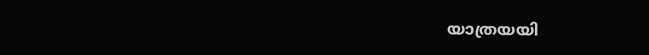യാത്രയയി